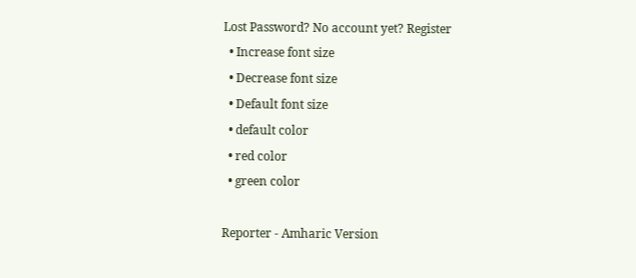Lost Password? No account yet? Register
  • Increase font size
  • Decrease font size
  • Default font size
  • default color
  • red color
  • green color

Reporter - Amharic Version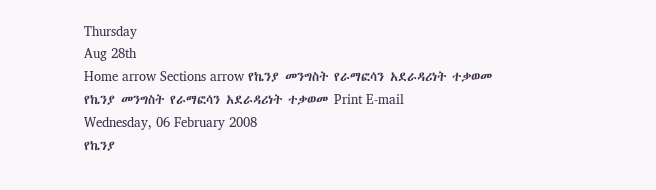Thursday
Aug 28th
Home arrow Sections arrow የኬንያ መንግስት የራማፎሳን አደራዳሪነት ተቃወመ
የኬንያ መንግስት የራማፎሳን አደራዳሪነት ተቃወመ Print E-mail
Wednesday, 06 February 2008
የኬንያ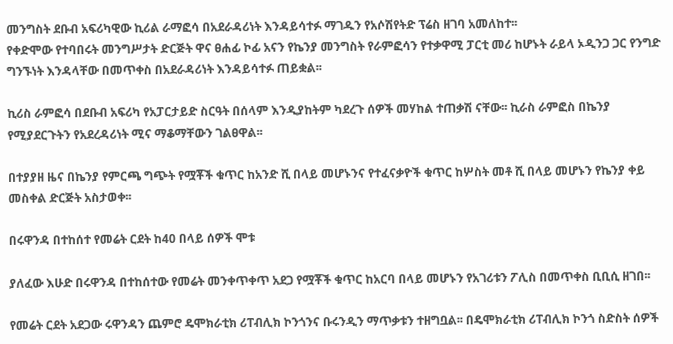መንግስት ደቡብ አፍሪካዊው ኪሪል ራማፎሳ በአደራዳሪነት እንዳይሳተፉ ማገዱን የአሶሽየትድ ፕሬስ ዘገባ አመለከተ፡፡
የቀድሞው የተባበሩት መንግሥታት ድርጅት ዋና ፀሐፊ ኮፊ አናን የኬንያ መንግስት የራምፎሳን የተቃዋሚ ፓርቲ መሪ ከሆኑት ራይላ ኦዲንጋ ጋር የንግድ ግንኙነት እንዳላቸው በመጥቀስ በአደራዳሪነት እንዳይሳተፉ ጠይቋል፡፡

ኪሪስ ራምፎሳ በደቡብ አፍሪካ የአፓርታይድ ስርዓት በሰላም እንዲያከትም ካደረጉ ሰዎች መሃከል ተጠቃሽ ናቸው፡፡ ኪራስ ራምፎስ በኬንያ የሚያደርጉትን የአደረዳሪነት ሚና ማቆማቸውን ገልፀዋል፡፡

በተያያዘ ዜና በኬንያ የምርጫ ግጭት የሟቾች ቁጥር ከአንድ ሺ በላይ መሆኑንና የተፈናቃዮች ቁጥር ከሦስት መቶ ሺ በላይ መሆኑን የኬንያ ቀይ መስቀል ድርጅት አስታወቀ፡፡

በሩዋንዳ በተከሰተ የመሬት ርደት ከ40 በላይ ሰዎች ሞቱ

ያለፈው እሁድ በሩዋንዳ በተከሰተው የመሬት መንቀጥቀጥ አደጋ የሟቾች ቁጥር ከአርባ በላይ መሆኑን የአገሪቱን ፖሊስ በመጥቀስ ቢቢሲ ዘገበ፡፡

የመሬት ርደት አደጋው ሩዋንዳን ጨምሮ ዴሞክራቲክ ሪፐብሊክ ኮንጎንና ቡሩንዲን ማጥቃቱን ተዘግቧል፡፡ በዴሞክራቲክ ሪፐብሊክ ኮንጎ ስድስት ሰዎች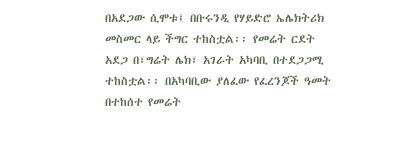በአደጋው ሲሞቱ፤ በቡሩንዲ የሃይድሮ ኤሌክትሪክ መስመር ላይ ችግር ተከስቷል፡፡ የመሬት ርደት አደጋ በ፣ግሬት ሌክ፣ አገራት አካባቢ በተደጋጋሚ ተከስቷል፡፡ በአካባቢው ያለፈው የፈረንጆች ዓመት በተከሰተ የመሬት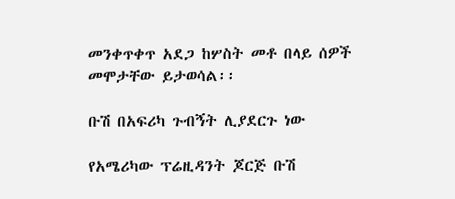መንቀጥቀጥ አደጋ ከሦስት መቶ በላይ ሰዎች መሞታቸው ይታወሳል፡፡

ቡሽ በአፍሪካ ጉብኝት ሊያደርጉ ነው

የአሜሪካው ፕሬዚዳንት ጆርጅ ቡሽ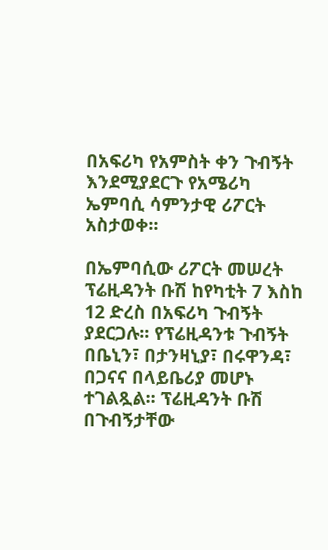በአፍሪካ የአምስት ቀን ጉብኝት እንደሚያደርጉ የአሜሪካ ኤምባሲ ሳምንታዊ ሪፖርት አስታወቀ፡፡

በኤምባሲው ሪፖርት መሠረት ፕሬዚዳንት ቡሽ ከየካቲት 7 እስከ 12 ድረስ በአፍሪካ ጉብኝት ያደርጋሉ፡፡ የፕሬዚዳንቱ ጉብኝት በቤኒን፣ በታንዛኒያ፣ በሩዋንዳ፣ በጋናና በላይቤሪያ መሆኑ ተገልጿል፡፡ ፕሬዚዳንት ቡሽ በጉብኝታቸው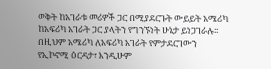ወቅት ከአገራቱ መሪዎች ጋር በሚያደርጉት ውይይት አሜሪካ ከአፍሪካ አገራት ጋር ያላትን የግንኙነት ሁኔታ ይነጋገራሉ፡፡ በዚህም አሜሪካ ለአፍሪካ አገራት የምታደርገውን የኢኮኖሚ ዕርዳታ፣ እንዲሁም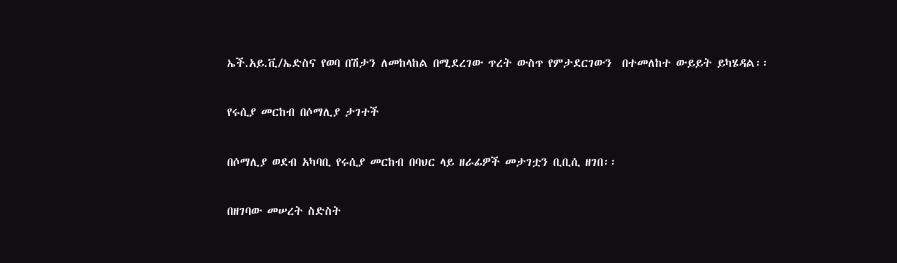ኤች.አይ.ቪ/ኤድስና የወባ በሽታን ለመከላከል በሚደረገው ጥረት ውስጥ የምታደርገውን  በተመለከተ ውይይት ይካሄዳል፡፡

የሩሲያ መርከብ በሶማሊያ ታገተች

በሶማሊያ ወደብ አካባቢ የሩሲያ መርከብ በባህር ላይ ዘራፊዎች መታገቷን ቢቢሲ ዘገበ፡፡

በዘገባው መሠረት ስድስት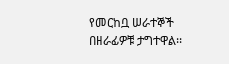የመርከቧ ሠራተኞች በዘራፊዎቹ ታግተዋል፡፡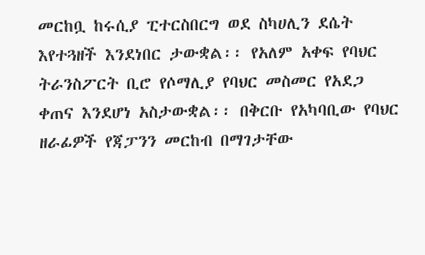መርከቧ ከሩሲያ ፒተርስበርግ ወደ ስካሀሊን ደሴት እየተጓዘች እንደነበር ታውቋል፡፡ የአለም አቀፍ የባህር ትራንስፖርት ቢሮ የሶማሊያ የባህር መስመር የአደጋ ቀጠና እንደሆነ አስታውቋል፡፡ በቅርቡ የአካባቢው የባህር ዘራፊዎች የጃፓንን መርከብ በማገታቸው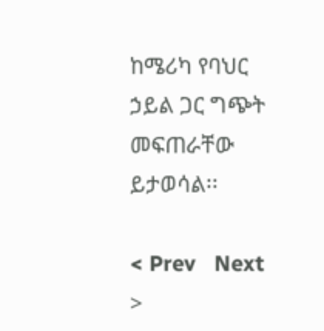ከሜሪካ የባህር ኃይል ጋር ግጭት መፍጠራቸው ይታወሳል፡፡

< Prev   Next >